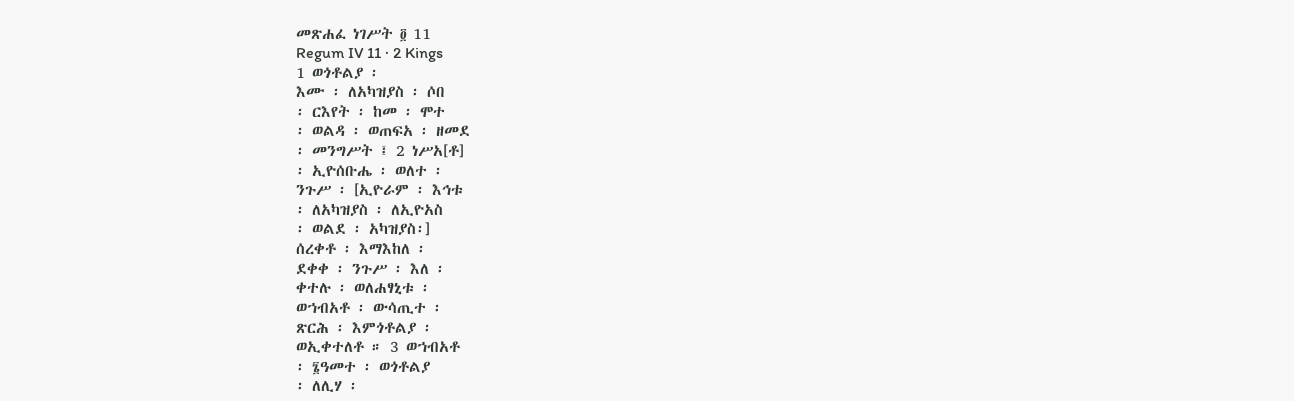መጽሐፈ ነገሥት ፬ 11
Regum IV 11 · 2 Kings
1 ወጎቶልያ ፡
እሙ ፡ ለአካዝያስ ፡ ሶበ
፡ ርእየት ፡ ከመ ፡ ሞተ
፡ ወልዳ ፡ ወጠፍአ ፡ ዘመደ
፡ መንግሥት ፤ 2 ነሥአ[ቶ]
፡ ኢዮሰቡሔ ፡ ወለተ ፡
ንጉሥ ፡ [ኢዮራም ፡ እኅቱ
፡ ለአካዝያስ ፡ ለኢዮአስ
፡ ወልደ ፡ አካዝያስ፡]
ሰረቀቶ ፡ እማእከለ ፡
ደቀቀ ፡ ንጉሥ ፡ እለ ፡
ቀተሉ ፡ ወለሐፃኒቱ ፡
ወኀብአቶ ፡ ውሳጢተ ፡
ጽርሕ ፡ እምጎቶልያ ፡
ወኢቀተለቶ ። 3 ወኀብአቶ
፡ ፮ዓመተ ፡ ወጎቶልያ
፡ ለሊሃ ፡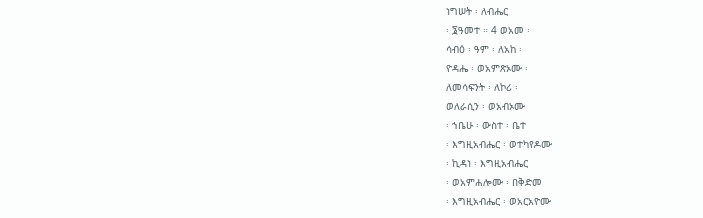ነግሠት ፡ ለብሔር
፡ ፮ዓመተ ። 4 ወአመ ፡
ሳብዕ ፡ ዓም ፡ ለአከ ፡
ዮዳሔ ፡ ወአምጽኦሙ ፡
ለመሳፍንት ፡ ለኮሪ ፡
ወለራሲን ፡ ወአብኦሙ
፡ ኀቤሁ ፡ ውስተ ፡ ቤተ
፡ እግዚአብሔር ፡ ወተካየዶሙ
፡ ኪዳነ ፡ እግዚአብሔር
፡ ወአምሐሎሙ ፡ በቅድመ
፡ እግዚአብሔር ፡ ወአርአዮሙ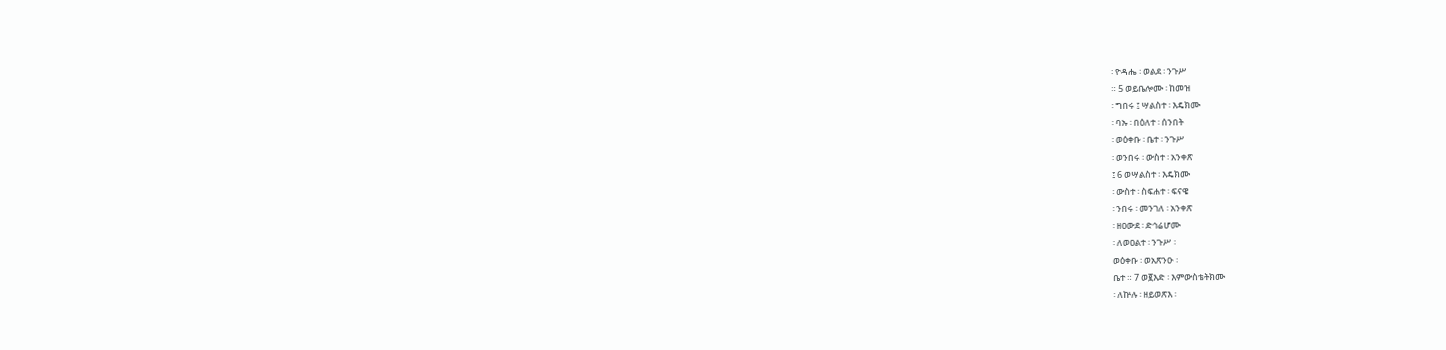፡ ዮዳሔ ፡ ወልደ ፡ ንጉሥ
። 5 ወይቤሎሙ ፡ ከመዝ
፡ ግበሩ ፤ ሣልስተ ፡ እዴክሙ
፡ ባኡ ፡ በዕለተ ፡ ሰንበት
፡ ወዕቀቡ ፡ ቤተ ፡ ንጉሥ
፡ ወንበሩ ፡ ውስተ ፡ አንቀጽ
፤ 6 ወሣልስተ ፡ እዴክሙ
፡ ውስተ ፡ ስፍሐተ ፡ ፍናዌ
፡ ንበሩ ፡ መንገለ ፡ አንቀጽ
፡ ዘዐውደ ፡ ድኅሬሆሙ
፡ ለወዐልተ ፡ ንጉሥ ፡
ወዕቀቡ ፡ ወአጽንዑ ፡
ቤተ ። 7 ወ፪እድ ፡ እምውስቴትክሙ
፡ ለኵሉ ፡ ዘይወጽእ ፡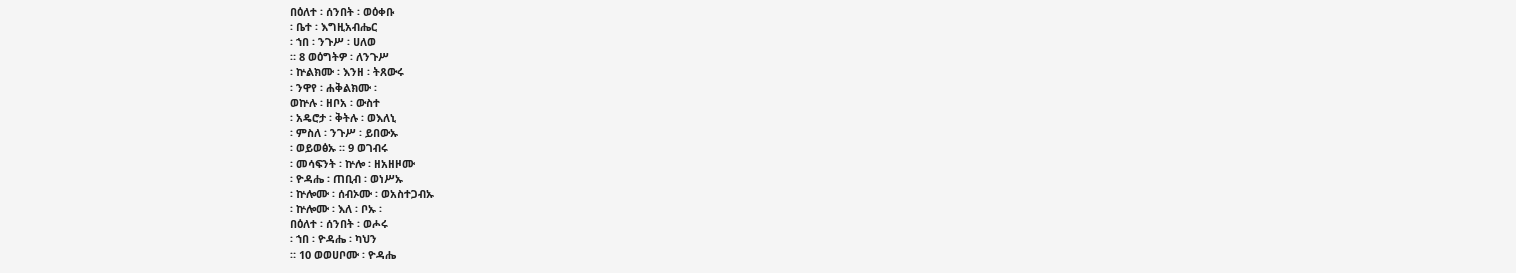በዕለተ ፡ ሰንበት ፡ ወዕቀቡ
፡ ቤተ ፡ እግዚአብሔር
፡ ኀበ ፡ ንጉሥ ፡ ሀለወ
። 8 ወዕግትዎ ፡ ለንጉሥ
፡ ኵልክሙ ፡ እንዘ ፡ ትጸውሩ
፡ ንዋየ ፡ ሐቅልክሙ ፡
ወኵሉ ፡ ዘቦአ ፡ ውስተ
፡ አዴሮታ ፡ ቅትሉ ፡ ወእለኒ
፡ ምስለ ፡ ንጉሥ ፡ ይበውኡ
፡ ወይወፅኡ ። 9 ወገብሩ
፡ መሳፍንት ፡ ኵሎ ፡ ዘአዘዞሙ
፡ ዮዳሔ ፡ ጠቢብ ፡ ወነሥኡ
፡ ኵሎሙ ፡ ሰብኦሙ ፡ ወአስተጋብኡ
፡ ኵሎሙ ፡ እለ ፡ ቦኡ ፡
በዕለተ ፡ ሰንበት ፡ ወሖሩ
፡ ኀበ ፡ ዮዳሔ ፡ ካህን
። 10 ወወሀቦሙ ፡ ዮዳሔ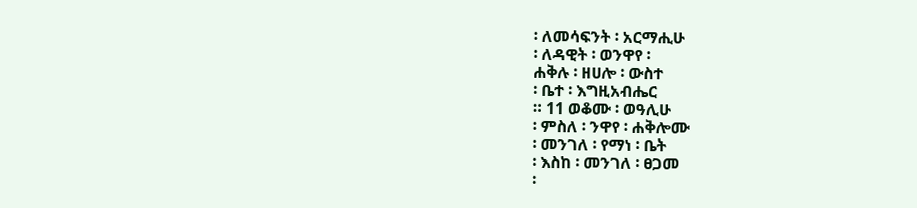፡ ለመሳፍንት ፡ አርማሒሁ
፡ ለዳዊት ፡ ወንዋየ ፡
ሐቅሉ ፡ ዘሀሎ ፡ ውስተ
፡ ቤተ ፡ እግዚአብሔር
። 11 ወቆሙ ፡ ወዓሊሁ
፡ ምስለ ፡ ንዋየ ፡ ሐቅሎሙ
፡ መንገለ ፡ የማነ ፡ ቤት
፡ እስከ ፡ መንገለ ፡ ፀጋመ
፡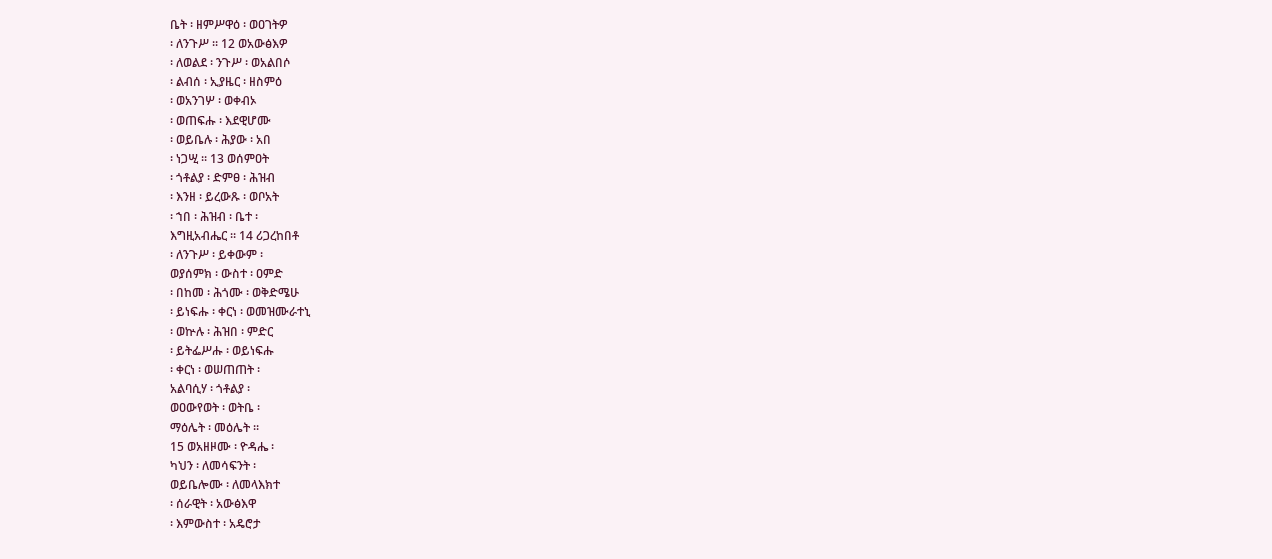ቤት ፡ ዘምሥዋዕ ፡ ወዐገትዎ
፡ ለንጉሥ ። 12 ወአውፅእዎ
፡ ለወልደ ፡ ንጉሥ ፡ ወአልበሶ
፡ ልብሰ ፡ ኢያዜር ፡ ዘስምዕ
፡ ወአንገሦ ፡ ወቀብኦ
፡ ወጠፍሑ ፡ እደዊሆሙ
፡ ወይቤሉ ፡ ሕያው ፡ አበ
፡ ነጋሢ ። 13 ወሰምዐት
፡ ጎቶልያ ፡ ድምፀ ፡ ሕዝብ
፡ እንዘ ፡ ይረውጹ ፡ ወቦአት
፡ ኀበ ፡ ሕዝብ ፡ ቤተ ፡
እግዚአብሔር ። 14 ሪጋረከበቶ
፡ ለንጉሥ ፡ ይቀውም ፡
ወያሰምክ ፡ ውስተ ፡ ዐምድ
፡ በከመ ፡ ሕጎሙ ፡ ወቅድሜሁ
፡ ይነፍሑ ፡ ቀርነ ፡ ወመዝሙራተኒ
፡ ወኵሉ ፡ ሕዝበ ፡ ምድር
፡ ይትፌሥሑ ፡ ወይነፍሑ
፡ ቀርነ ፡ ወሠጠጠት ፡
አልባሲሃ ፡ ጎቶልያ ፡
ወዐውየወት ፡ ወትቤ ፡
ማዕሌት ፡ መዕሌት ።
15 ወአዘዞሙ ፡ ዮዳሔ ፡
ካህን ፡ ለመሳፍንት ፡
ወይቤሎሙ ፡ ለመላእክተ
፡ ሰራዊት ፡ አውፅእዋ
፡ እምውስተ ፡ አዴሮታ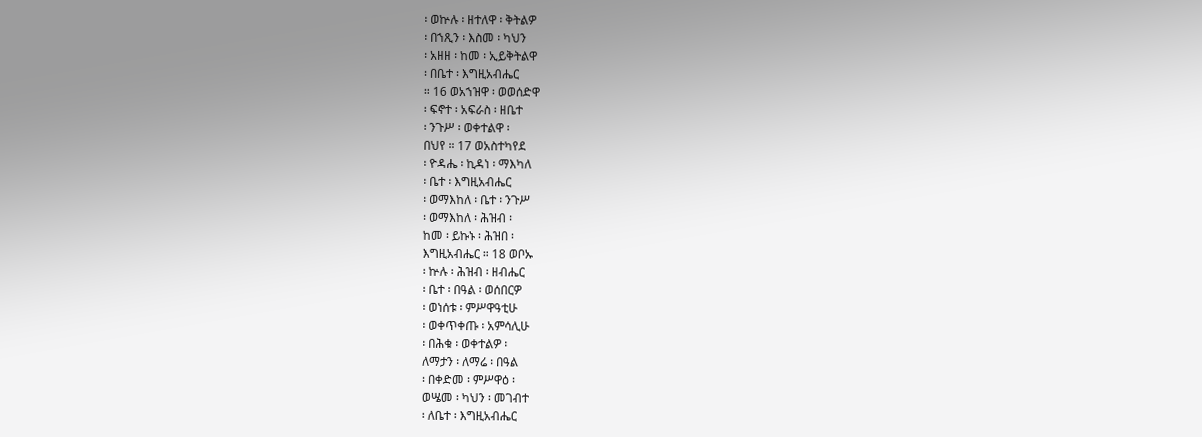፡ ወኵሉ ፡ ዘተለዋ ፡ ቅትልዎ
፡ በኀጺን ፡ እስመ ፡ ካህን
፡ አዘዘ ፡ ከመ ፡ ኢይቅትልዋ
፡ በቤተ ፡ እግዚአብሔር
። 16 ወአኀዝዋ ፡ ወወሰድዋ
፡ ፍኖተ ፡ አፍራስ ፡ ዘቤተ
፡ ንጉሥ ፡ ወቀተልዋ ፡
በህየ ። 17 ወአስተካየደ
፡ ዮዳሔ ፡ ኪዳነ ፡ ማእካለ
፡ ቤተ ፡ እግዚአብሔር
፡ ወማእከለ ፡ ቤተ ፡ ንጉሥ
፡ ወማእከለ ፡ ሕዝብ ፡
ከመ ፡ ይኩኑ ፡ ሕዝበ ፡
እግዚአብሔር ። 18 ወቦኡ
፡ ኵሉ ፡ ሕዝብ ፡ ዘብሔር
፡ ቤተ ፡ በዓል ፡ ወሰበርዎ
፡ ወነሰቱ ፡ ምሥዋዓቲሁ
፡ ወቀጥቀጡ ፡ አምሳሊሁ
፡ በሕቁ ፡ ወቀተልዎ ፡
ለማታን ፡ ለማሬ ፡ በዓል
፡ በቀድመ ፡ ምሥዋዕ ፡
ወሤመ ፡ ካህን ፡ መገብተ
፡ ለቤተ ፡ እግዚአብሔር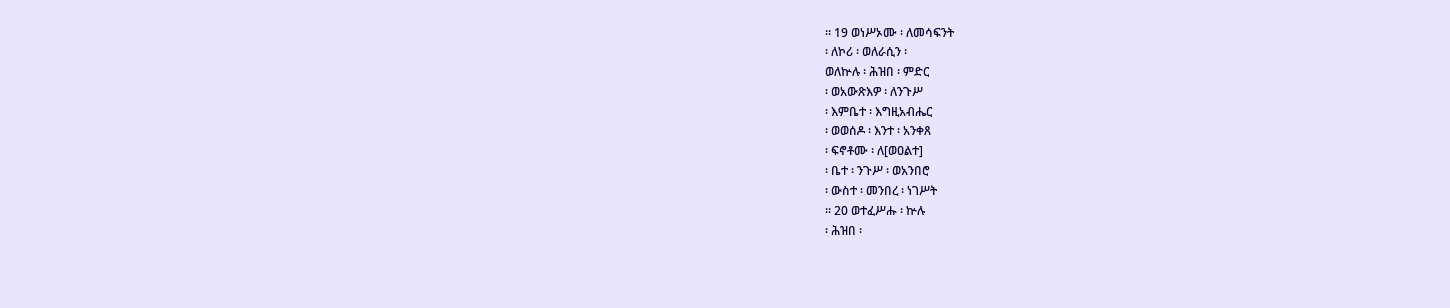። 19 ወነሥኦሙ ፡ ለመሳፍንት
፡ ለኮሪ ፡ ወለራሲን ፡
ወለኵሉ ፡ ሕዝበ ፡ ምድር
፡ ወአውጽእዎ ፡ ለንጉሥ
፡ እምቤተ ፡ እግዚአብሔር
፡ ወወሰዶ ፡ እንተ ፡ አንቀጸ
፡ ፍኖቶሙ ፡ ለ[ወዐልተ]
፡ ቤተ ፡ ንጉሥ ፡ ወአንበሮ
፡ ውስተ ፡ መንበረ ፡ ነገሥት
። 20 ወተፈሥሑ ፡ ኵሉ
፡ ሕዝበ ፡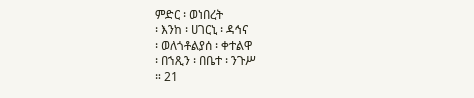ምድር ፡ ወነበረት
፡ እንከ ፡ ሀገርኒ ፡ ዳኅና
፡ ወለጎቶልያሰ ፡ ቀተልዋ
፡ በኀጺን ፡ በቤተ ፡ ንጉሥ
። 21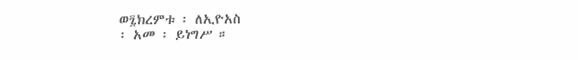ወ፯ክረምቱ ፡ ለኢዮአስ
፡ አመ ፡ ይነግሥ ።